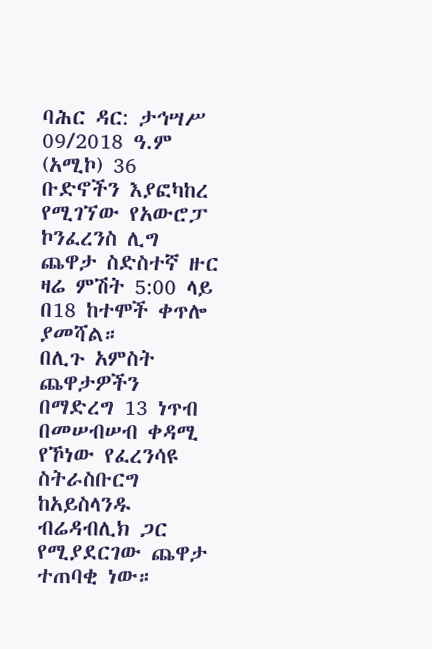ባሕር ዳር: ታኅሣሥ 09/2018 ዓ.ም (አሚኮ) 36 ቡድኖችን እያፎካከረ የሚገኘው የአውሮፓ ኮንፈረንስ ሊግ ጨዋታ ስድስተኛ ዙር ዛሬ ምሽት 5:00 ላይ በ18 ከተሞች ቀጥሎ ያመሻል።
በሊጉ አምስት ጨዋታዎችን በማድረግ 13 ነጥብ በመሠብሠብ ቀዳሚ የኾነው የፈረንሳዩ ስትራስቡርግ ከአይስላንዱ ብሬዳብሊክ ጋር የሚያደርገው ጨዋታ ተጠባቂ ነው።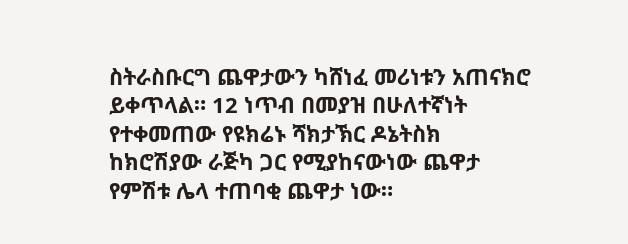ስትራስቡርግ ጨዋታውን ካሸነፈ መሪነቱን አጠናክሮ ይቀጥላል። 12 ነጥብ በመያዝ በሁለተኛነት የተቀመጠው የዩክሬኑ ሻክታኽር ዶኔትስክ ከክሮሽያው ራጅካ ጋር የሚያከናውነው ጨዋታ የምሽቱ ሌላ ተጠባቂ ጨዋታ ነው።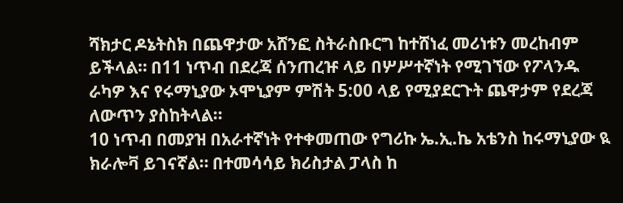ሻክታር ዶኔትስክ በጨዋታው አሸንፎ ስትራስቡርግ ከተሸነፈ መሪነቱን መረከብም ይችላል። በ11 ነጥብ በደረጃ ሰንጠረዡ ላይ በሦሥተኛነት የሚገኘው የፖላንዱ ራካዎ እና የሩማኒያው ኦሞኒያም ምሽት 5:00 ላይ የሚያደርጉት ጨዋታም የደረጃ ለውጥን ያስከትላል።
10 ነጥብ በመያዝ በአራተኛነት የተቀመጠው የግሪኩ ኤ.ኢ.ኬ አቴንስ ከሩማኒያው ዪ ክራሎቫ ይገናኛል። በተመሳሳይ ክሪስታል ፓላስ ከ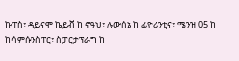ኩፐስ፣ ዳይናሞ ኬይቭ ከ ኖዓህ፣ ሉውሰኔ ከ ፊዮሪንቲና፣ ሜንዝ 05 ከ ከሳምሱንስፐር፣ ስፓርታፕራግ ከ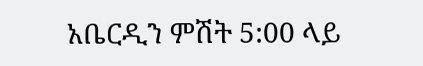አቤርዲን ምሽት 5:00 ላይ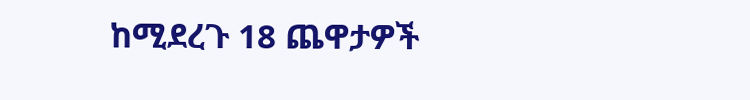ከሚደረጉ 18 ጨዋታዎች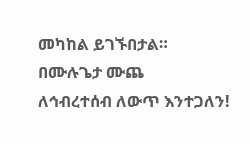መካከል ይገኙበታል።
በሙሉጌታ ሙጨ
ለኅብረተሰብ ለውጥ እንተጋለን!